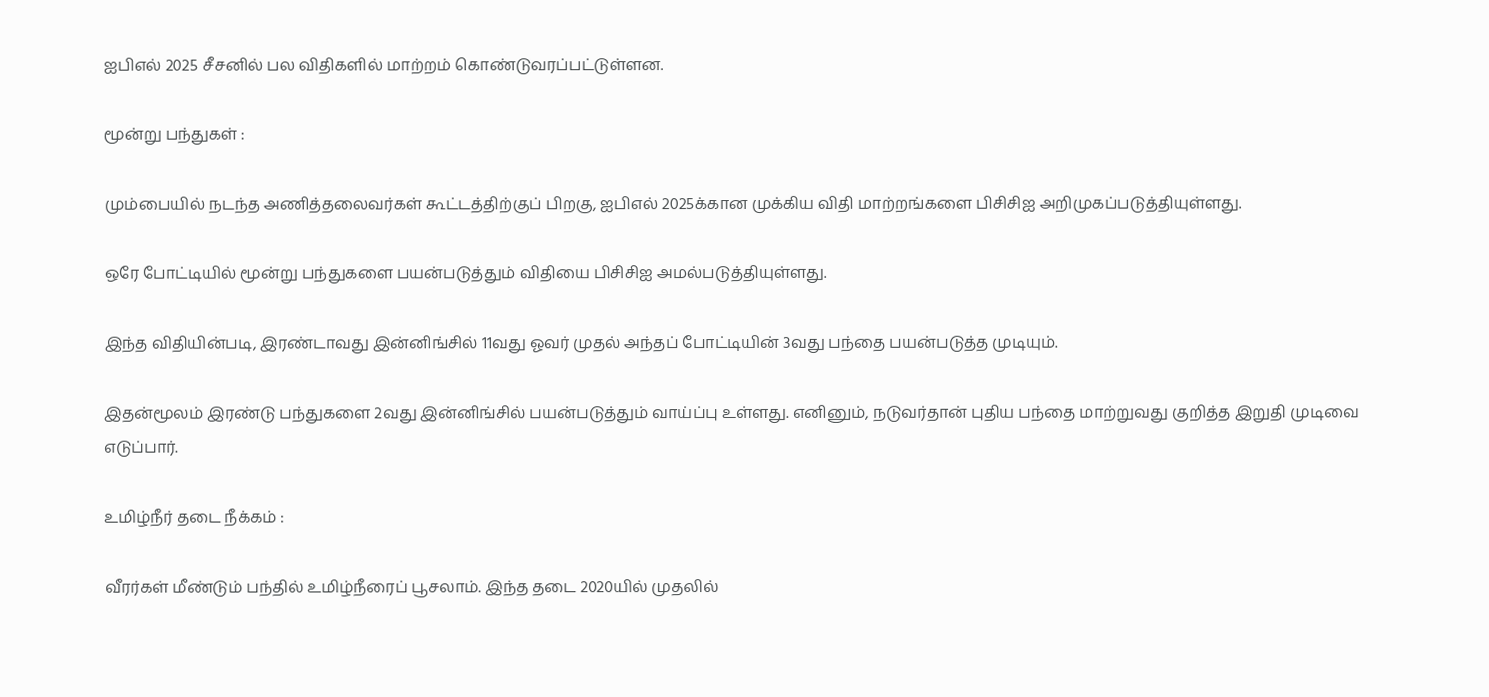ஐபிஎல் 2025 சீசனில் பல விதிகளில் மாற்றம் கொண்டுவரப்பட்டுள்ளன.

மூன்று பந்துகள் :

மும்பையில் நடந்த அணித்தலைவர்கள் கூட்டத்திற்குப் பிறகு, ஐபிஎல் 2025க்கான முக்கிய விதி மாற்றங்களை பிசிசிஐ அறிமுகப்படுத்தியுள்ளது.

ஒரே போட்டியில் மூன்று பந்துகளை பயன்படுத்தும் விதியை பிசிசிஐ அமல்படுத்தியுள்ளது.

இந்த விதியின்படி, இரண்டாவது இன்னிங்சில் 11வது ஓவர் முதல் அந்தப் போட்டியின் 3வது பந்தை பயன்படுத்த முடியும்.

இதன்மூலம் இரண்டு பந்துகளை 2வது இன்னிங்சில் பயன்படுத்தும் வாய்ப்பு உள்ளது. எனினும், நடுவர்தான் புதிய பந்தை மாற்றுவது குறித்த இறுதி முடிவை எடுப்பார்.

உமிழ்நீர் தடை நீக்கம் :

வீரர்கள் மீண்டும் பந்தில் உமிழ்நீரைப் பூசலாம். இந்த தடை 2020யில் முதலில்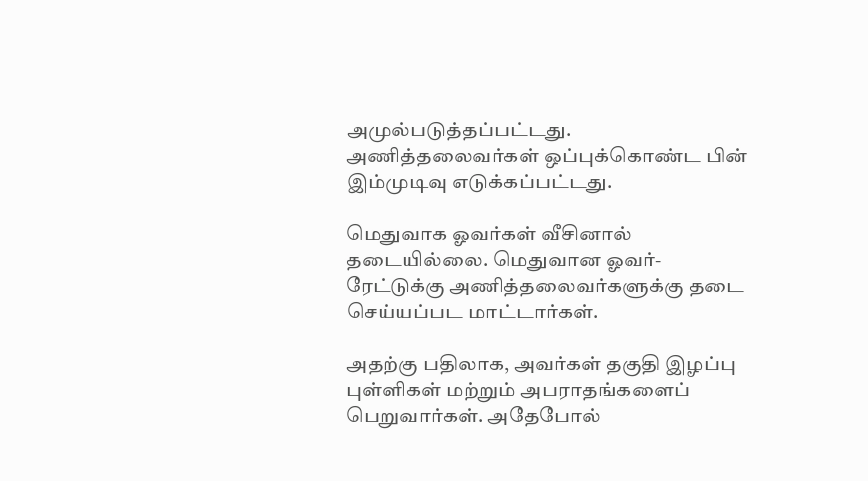அமுல்படுத்தப்பட்டது. அணித்தலைவர்கள் ஒப்புக்கொண்ட பின் இம்முடிவு எடுக்கப்பட்டது.

மெதுவாக ஓவர்கள் வீசினால் தடையில்லை. மெதுவான ஓவர்-ரேட்டுக்கு அணித்தலைவர்களுக்கு தடை செய்யப்பட மாட்டார்கள்.

அதற்கு பதிலாக, அவர்கள் தகுதி இழப்பு புள்ளிகள் மற்றும் அபராதங்களைப் பெறுவார்கள். அதேபோல்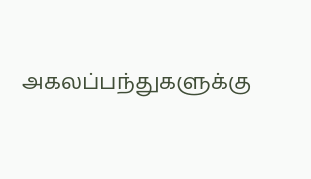அகலப்பந்துகளுக்கு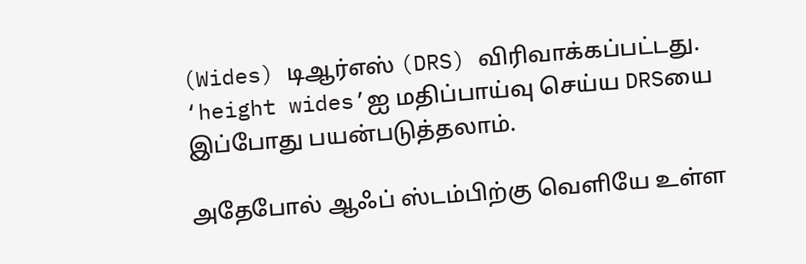(Wides) டிஆர்எஸ் (DRS) விரிவாக்கப்பட்டது. ‘height wides’ஐ மதிப்பாய்வு செய்ய DRSயை இப்போது பயன்படுத்தலாம்.

அதேபோல் ஆஃப் ஸ்டம்பிற்கு வெளியே உள்ள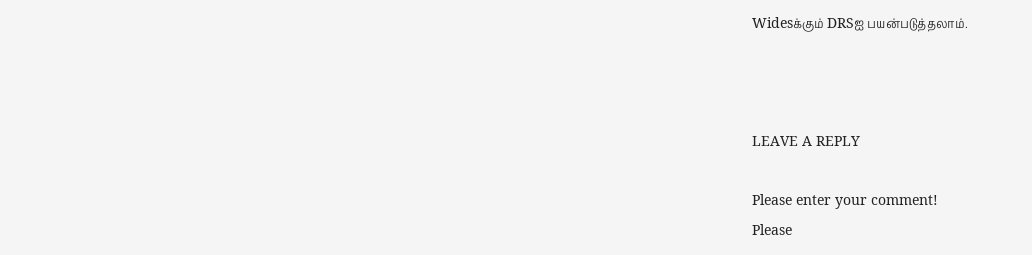Widesக்கும் DRSஐ பயன்படுத்தலாம்.



LEAVE A REPLY

Please enter your comment!
Please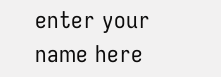enter your name here